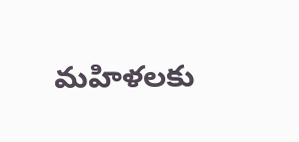మహిళలకు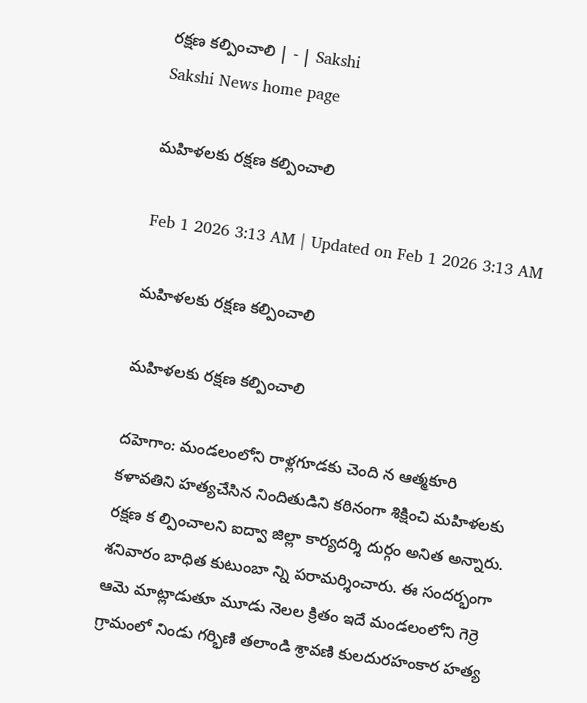రక్షణ కల్పించాలి | - | Sakshi
Sakshi News home page

మహిళలకు రక్షణ కల్పించాలి

Feb 1 2026 3:13 AM | Updated on Feb 1 2026 3:13 AM

మహిళలకు రక్షణ కల్పించాలి

మహిళలకు రక్షణ కల్పించాలి

దహెగాం: మండలంలోని రాళ్లగూడకు చెంది న ఆత్మకూరి కళావతిని హత్యచేసిన నిందితుడిని కఠినంగా శిక్షించి మహిళలకు రక్షణ క ల్పించాలని ఐద్వా జిల్లా కార్యదర్శి దుర్గం అనిత అన్నారు. శనివారం బాధిత కుటుంబా న్ని పరామర్శించారు. ఈ సందర్భంగా ఆమె మాట్లాడుతూ మూడు నెలల క్రితం ఇదే మండలంలోని గెర్రె గ్రామంలో నిండు గర్భిణి తలాండి శ్రావణి కులదురహంకార హత్య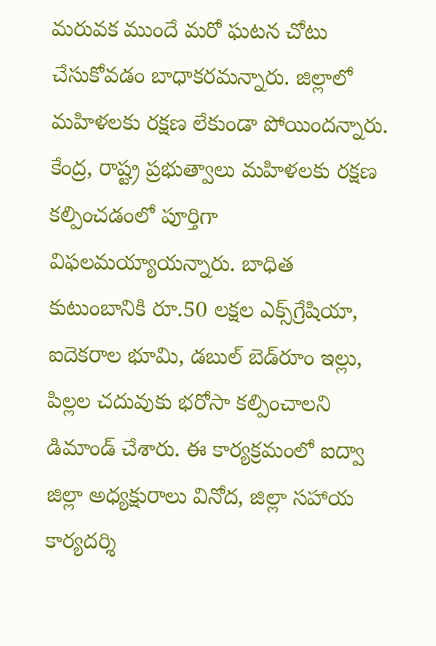మరువక ముందే మరో ఘటన చోటు చేసుకోవడం బాధాకరమన్నారు. జిల్లాలో మహిళలకు రక్షణ లేకుండా పోయిందన్నారు. కేంద్ర, రాష్ట్ర ప్రభుత్వాలు మహిళలకు రక్షణ కల్పించడంలో పూర్తిగా విఫలమయ్యాయన్నారు. బాధిత కుటుంబానికి రూ.50 లక్షల ఎక్స్‌గ్రేషియా, ఐదెకరాల భూమి, డబుల్‌ బెడ్‌రూం ఇల్లు, పిల్లల చదువుకు భరోసా కల్పించాలని డిమాండ్‌ చేశారు. ఈ కార్యక్రమంలో ఐద్వా జిల్లా అధ్యక్షురాలు వినోద, జిల్లా సహాయ కార్యదర్శి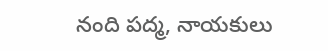నంది పద్మ, నాయకులు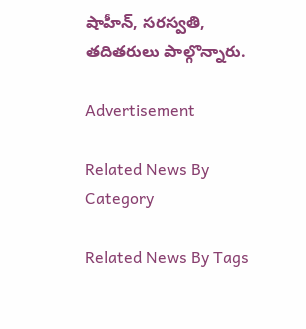షాహీన్‌, సరస్వతి, తదితరులు పాల్గొన్నారు.

Advertisement

Related News By Category

Related News By Tags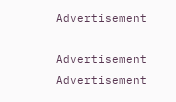Advertisement

Advertisement
Advertisement